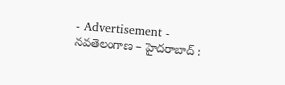- Advertisement -
నవతెలంగాణ – హైదరాబాద్ :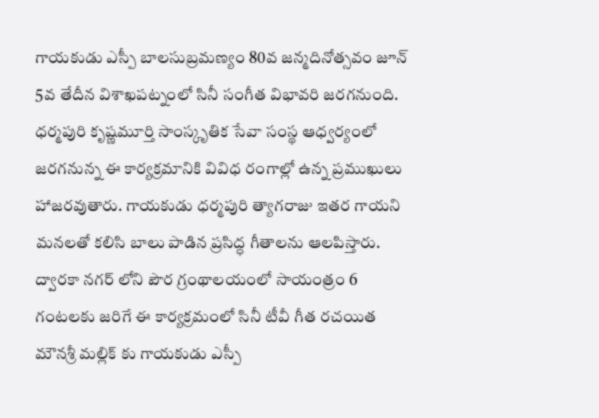గాయకుడు ఎస్పీ బాలసుబ్రమణ్యం 80వ జన్మదినోత్సవం జూన్ 5వ తేదీన విశాఖపట్నంలో సినీ సంగీత విభావరి జరగనుంది. ధర్మపురి కృష్ణమూర్తి సాంస్కృతిక సేవా సంస్థ ఆధ్వర్యంలో జరగనున్న ఈ కార్యక్రమానికి వివిధ రంగాల్లో ఉన్న ప్రముఖులు హాజరవుతారు. గాయకుడు ధర్మపురి త్యాగరాజు ఇతర గాయని మనలతో కలిసి బాలు పాడిన ప్రసిద్ధ గీతాలను ఆలపిస్తారు. ద్వారకా నగర్ లోని పౌర గ్రంథాలయంలో సాయంత్రం 6 గంటలకు జరిగే ఈ కార్యక్రమంలో సినీ టీవీ గీత రచయిత మౌనశ్రీ మల్లిక్ కు గాయకుడు ఎస్పీ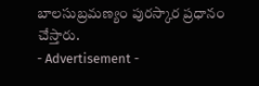బాలసుబ్రమణ్యం పురస్కార ప్రధానం చేస్తారు.
- Advertisement -